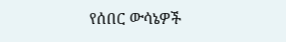የሰበር ውሳኔዎች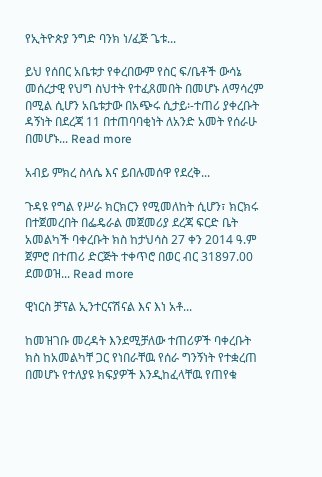የኢትዮጵያ ንግድ ባንክ ነ/ፈጅ ጌቱ...

ይህ የሰበር አቤቱታ የቀረበውም የስር ፍ/ቤቶች ውሳኔ መሰረታዊ የህግ ስህተት የተፈጸመበት በመሆኑ ለማሳረም በሚል ሲሆን አቤቱታው በአጭሩ ሲታይ፡-ተጠሪ ያቀረቡት ዳኝነት በደረጃ 11 በተጠባባቂነት ለአንድ አመት የሰራሁ በመሆኑ... Read more

አብይ ምክረ ስላሴ እና ይበሉመሰዋ የደረቅ...

ጉዳዩ የግል የሥራ ክርክርን የሚመለከት ሲሆን፣ ክርክሩ በተጀመረበት በፌዴራል መጀመሪያ ደረጃ ፍርድ ቤት አመልካች ባቀረቡት ክስ ከታህሳስ 27 ቀን 2014 ዓ.ም ጀምሮ በተጠሪ ድርጅት ተቀጥሮ በወር ብር 31897.00 ደመወዝ... Read more

ዊነርስ ቻፕል ኢንተርናሽናል እና እነ አቶ...

ከመዝገቡ መረዳት እንደሚቻለው ተጠሪዎች ባቀረቡት ክስ ከአመልካቸ ጋር የነበራቸዉ የሰራ ግንኝነት የተቋረጠ በመሆኑ የተለያዩ ክፍያዎች እንዲከፈላቸዉ የጠየቁ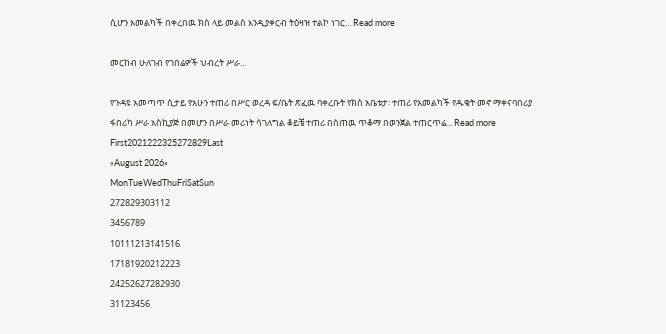ሲሆን አመልካች በቀረበዉ ክስ ላይ መልስ እንዲያቀርብ ትዕዛዝ ተልኮ ነገር... Read more

መርከብ ሁለገብ የገበሬዎች ህብረት ሥራ...

የጉዳዩ አመጣጥ ሲታይ የአሁን ተጠሪ በሥር ወረዳ ፍ/ቤት ጽፈዉ ባቀረቡት የክስ አቤቱታ፡ ተጠሪ የአመልካች የዱቄት መኖ ማቀናባበሪያ ፋበሪካ ሥራ አስኪያጅ በመሆን በሥራ መሪነት ሳገለግል ቆይቼ ተጠሪ በሰጠዉ ጥቆማ በወንጀል ተጠርጥሬ... Read more
First2021222325272829Last
«August 2026»
MonTueWedThuFriSatSun
272829303112
3456789
10111213141516
17181920212223
24252627282930
31123456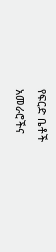የፍርድ ቤቶች አመራሮችና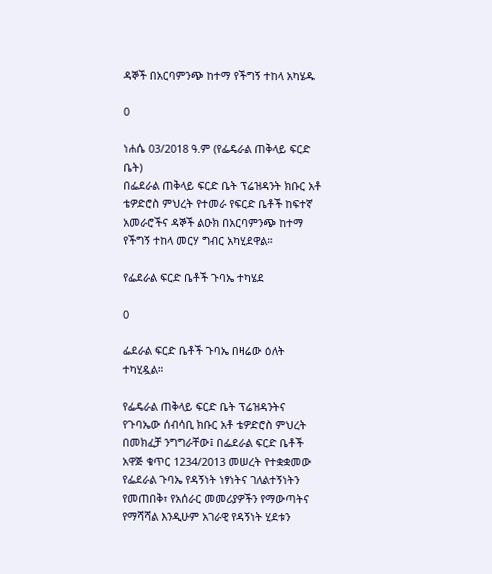ዳኞች በአርባምንጭ ከተማ የችግኝ ተከላ አካሄዱ

0

ነሐሴ 03/2018 ዓ.ም (የፌዴራል ጠቅላይ ፍርድ ቤት)
በፌደራል ጠቅላይ ፍርድ ቤት ፕሬዝዳንት ክቡር አቶ ቴዎድሮስ ምህረት የተመራ የፍርድ ቤቶች ከፍተኛ አመራሮችና ዳኞች ልዑክ በአርባምንጭ ከተማ የችግኝ ተከላ መርሃ ግብር አካሂደዋል።

የፌደራል ፍርድ ቤቶች ጉባኤ ተካሄደ

0

ፌደራል ፍርድ ቤቶች ጉባኤ በዛሬው ዕለት ተካሂዷል።

የፌዴራል ጠቅላይ ፍርድ ቤት ፕሬዝዳንትና የጉባኤው ሰብሳቢ ክቡር አቶ ቴዎድሮስ ምህረት በመክፈቻ ንግግራቸው፤ በፌደራል ፍርድ ቤቶች አዋጅ ቁጥር 1234/2013 መሠረት የተቋቋመው የፌደራል ጉባኤ የዳኝነት ነፃነትና ገለልተኝነትን የመጠበቅ፣ የአሰራር መመሪያዎችን የማውጣትና የማሻሻል እንዲሁም አገራዊ የዳኝነት ሂደቱን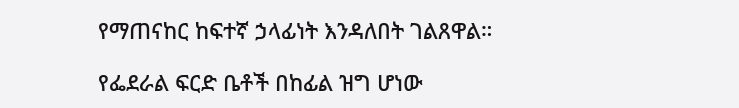የማጠናከር ከፍተኛ ኃላፊነት እንዳለበት ገልጸዋል።

የፌደራል ፍርድ ቤቶች በከፊል ዝግ ሆነው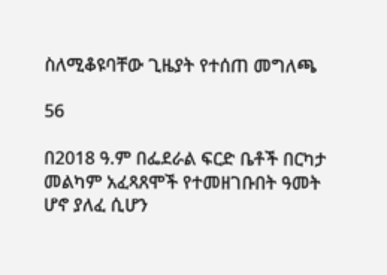ስለሚቆዩባቸው ጊዜያት የተሰጠ መግለጫ

56

በ2018 ዓ.ም በፌደራል ፍርድ ቤቶች በርካታ መልካም አፈጻጸሞች የተመዘገቡበት ዓመት ሆኖ ያለፈ ሲሆን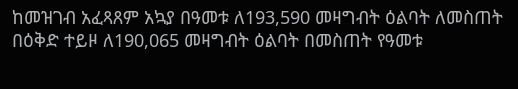ከመዝገብ አፈጻጸም አኳያ በዓመቱ ለ193,590 መዛግብት ዕልባት ለመስጠት በዕቅድ ተይዞ ለ190,065 መዛግብት ዕልባት በመስጠት የዓመቱ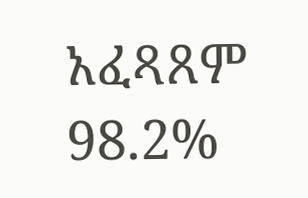አፈጻጸም 98.2%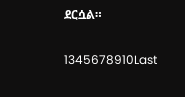ደርሷል።

1345678910Last